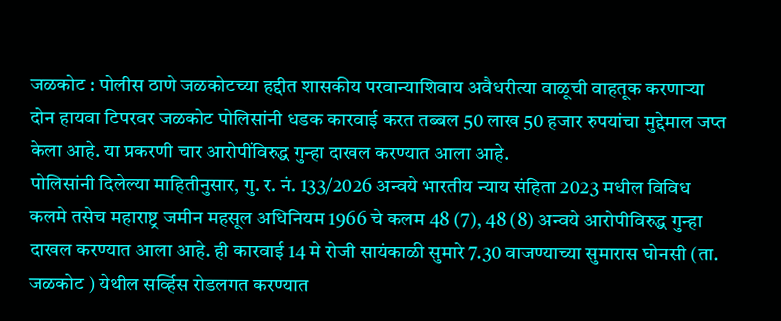जळकोट : पोलीस ठाणे जळकोटच्या हद्दीत शासकीय परवान्याशिवाय अवैधरीत्या वाळूची वाहतूक करणाऱ्या दोन हायवा टिपरवर जळकोट पोलिसांनी धडक कारवाई करत तब्बल 50 लाख 50 हजार रुपयांचा मुद्देमाल जप्त केला आहे. या प्रकरणी चार आरोपींविरुद्ध गुन्हा दाखल करण्यात आला आहे.
पोलिसांनी दिलेल्या माहितीनुसार, गु. र. नं. 133/2026 अन्वये भारतीय न्याय संहिता 2023 मधील विविध कलमे तसेच महाराष्ट्र जमीन महसूल अधिनियम 1966 चे कलम 48 (7), 48 (8) अन्वये आरोपीविरुद्ध गुन्हा दाखल करण्यात आला आहे. ही कारवाई 14 मे रोजी सायंकाळी सुमारे 7.30 वाजण्याच्या सुमारास घोनसी (ता. जळकोट ) येथील सर्व्हिस रोडलगत करण्यात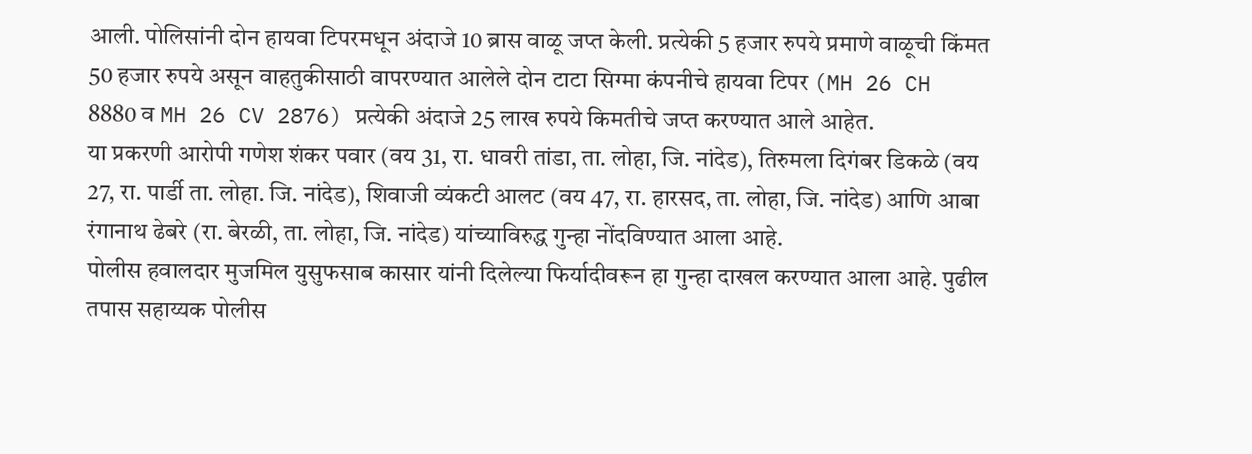आली. पोलिसांनी दोन हायवा टिपरमधून अंदाजे 10 ब्रास वाळू जप्त केली. प्रत्येकी 5 हजार रुपये प्रमाणे वाळूची किंमत 50 हजार रुपये असून वाहतुकीसाठी वापरण्यात आलेले दोन टाटा सिग्मा कंपनीचे हायवा टिपर (MH 26 CH 8880 व MH 26 CV 2876) प्रत्येकी अंदाजे 25 लाख रुपये किमतीचे जप्त करण्यात आले आहेत.
या प्रकरणी आरोपी गणेश शंकर पवार (वय 31, रा. धावरी तांडा, ता. लोहा, जि. नांदेड), तिरुमला दिगंबर डिकळे (वय 27, रा. पार्डी ता. लोहा. जि. नांदेड), शिवाजी व्यंकटी आलट (वय 47, रा. हारसद, ता. लोहा, जि. नांदेड) आणि आबा रंगानाथ ढेबरे (रा. बेरळी, ता. लोहा, जि. नांदेड) यांच्याविरुद्ध गुन्हा नोंदविण्यात आला आहे.
पोलीस हवालदार मुजमिल युसुफसाब कासार यांनी दिलेल्या फिर्यादीवरून हा गुन्हा दाखल करण्यात आला आहे. पुढील तपास सहाय्यक पोलीस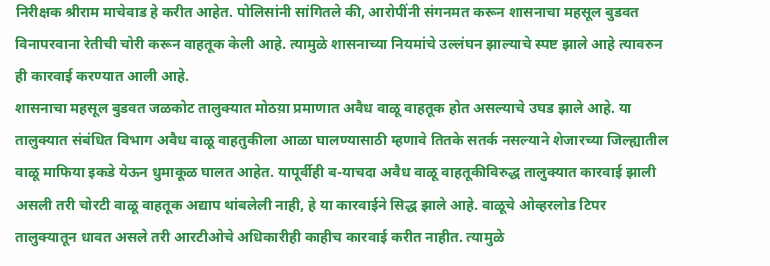निरीक्षक श्रीराम माचेवाड हे करीत आहेत. पोलिसांनी सांगितले की, आरोपींनी संगनमत करून शासनाचा महसूल बुडवत विनापरवाना रेतीची चोरी करून वाहतूक केली आहे. त्यामुळे शासनाच्या नियमांचे उल्लंघन झाल्याचे स्पष्ट झाले आहे त्यावरुन ही कारवाई करण्यात आली आहे.
शासनाचा महसूल बुडवत जळकोट तालुक्यात मोठय़ा प्रमाणात अवैध वाळू वाहतूक होत असल्याचे उघड झाले आहे. या तालुक्यात संबंधित विभाग अवैध वाळू वाहतुकीला आळा घालण्यासाठी म्हणावे तितके सतर्क नसल्याने शेजारच्या जिल्ह्यातील वाळू माफिया इकडे येऊन धुमाकूळ घालत आहेत. यापूर्वीही ब-याचदा अवैध वाळू वाहतूकीविरुद्ध तालुक्यात कारवाई झाली असली तरी चोरटी वाळू वाहतूक अद्याप थांबलेली नाही, हे या कारवाईने सिद्ध झाले आहे. वाळूचे ओव्हरलोड टिपर तालुक्यातून धावत असले तरी आरटीओचे अधिकारीही काहीच कारवाई करीत नाहीत. त्यामुळे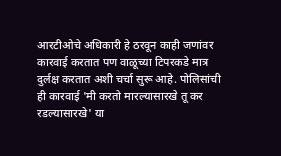आरटीओचे अधिकारी हे ठरवून काही जणांवर कारवाई करतात पण वाळूच्या टिपरकडे मात्र दुर्लक्ष करतात अशी चर्चा सुरू आहे. पोलिसांची ही कारवाई 'मी करतो मारल्यासारखे तू कर रडल्यासारखे' या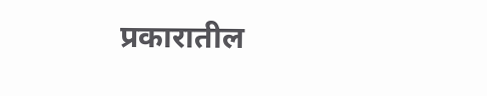प्रकारातील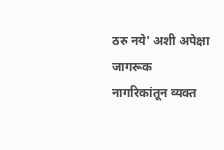ठरु नये' अशी अपेक्षा जागरूक नागरिकांतून व्यक्त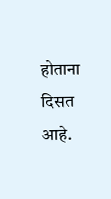होताना दिसत आहे.